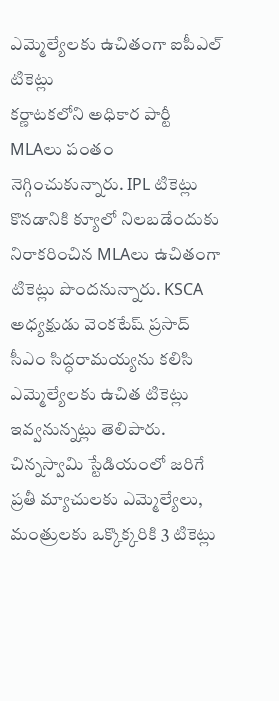ఎమ్మెల్యేలకు ఉచితంగా ఐపీఎల్ టికెట్లు
కర్ణాటకలోని అధికార పార్టీ MLAలు పంతం నెగ్గించుకున్నారు. IPL టికెట్లు కొనడానికి క్యూలో నిలబడేందుకు నిరాకరించిన MLAలు ఉచితంగా టికెట్లు పొందనున్నారు. KSCA అధ్యక్షుడు వెంకటేష్ ప్రసాద్ సీఎం సిద్ధరామయ్యను కలిసి ఎమ్మెల్యేలకు ఉచిత టికెట్లు ఇవ్వనున్నట్లు తెలిపారు. చిన్నస్వామి స్టేడియంలో జరిగే ప్రతీ మ్యాచులకు ఎమ్మెల్యేలు, మంత్రులకు ఒక్కొక్కరికి 3 టికెట్లు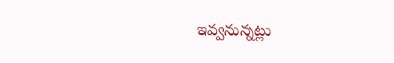ఇవ్వనున్నట్లు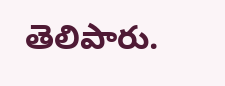తెలిపారు.